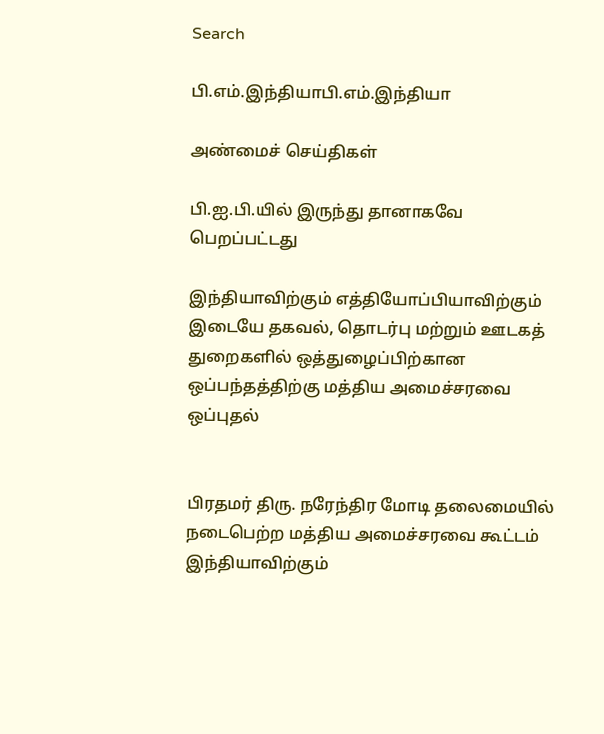Search

பி.எம்.இந்தியாபி.எம்.இந்தியா

அண்மைச் செய்திகள்

பி.ஐ.பி.யில் இருந்து தானாகவே பெறப்பட்டது

இந்தியாவிற்கும் எத்தியோப்பியாவிற்கும் இடையே தகவல், தொடர்பு மற்றும் ஊடகத் துறைகளில் ஒத்துழைப்பிற்கான ஒப்பந்தத்திற்கு மத்திய அமைச்சரவை ஒப்புதல்


பிரதமர் திரு. நரேந்திர மோடி தலைமையில் நடைபெற்ற மத்திய அமைச்சரவை கூட்டம் இந்தியாவிற்கும்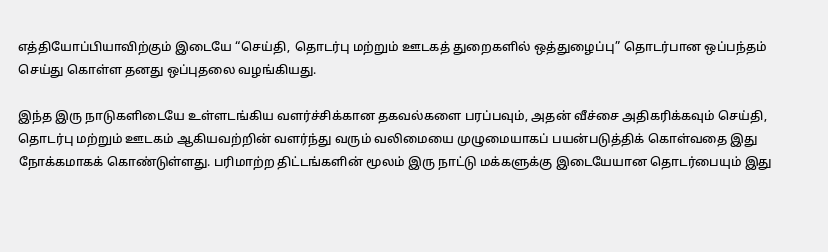எத்தியோப்பியாவிற்கும் இடையே “செய்தி, தொடர்பு மற்றும் ஊடகத் துறைகளில் ஒத்துழைப்பு” தொடர்பான ஒப்பந்தம் செய்து கொள்ள தனது ஒப்புதலை வழங்கியது.

இந்த இரு நாடுகளிடையே உள்ளடங்கிய வளர்ச்சிக்கான தகவல்களை பரப்பவும், அதன் வீச்சை அதிகரிக்கவும் செய்தி, தொடர்பு மற்றும் ஊடகம் ஆகியவற்றின் வளர்ந்து வரும் வலிமையை முழுமையாகப் பயன்படுத்திக் கொள்வதை இது நோக்கமாகக் கொண்டுள்ளது. பரிமாற்ற திட்டங்களின் மூலம் இரு நாட்டு மக்களுக்கு இடையேயான தொடர்பையும் இது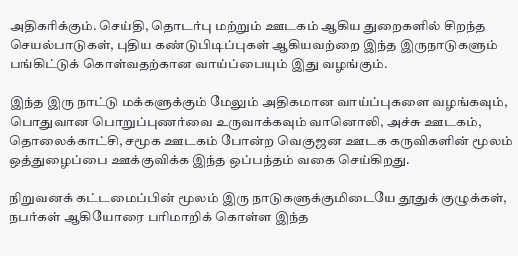அதிகரிக்கும். செய்தி, தொடர்பு மற்றும் ஊடகம் ஆகிய துறைகளில் சிறந்த செயல்பாடுகள், புதிய கண்டுபிடிப்புகள் ஆகியவற்றை இந்த இருநாடுகளும் பங்கிட்டுக் கொள்வதற்கான வாய்ப்பையும் இது வழங்கும்.

இந்த இரு நாட்டு மக்களுக்கும் மேலும் அதிகமான வாய்ப்புகளை வழங்கவும், பொதுவான பொறுப்புணர்வை உருவாக்கவும் வானொலி, அச்சு ஊடகம், தொலைக்காட்சி, சமூக ஊடகம் போன்ற வெகுஜன ஊடக கருவிகளின் மூலம் ஒத்துழைப்பை ஊக்குவிக்க இந்த ஒப்பந்தம் வகை செய்கிறது.

நிறுவனக் கட்டமைப்பின் மூலம் இரு நாடுகளுக்குமிடையே தூதுக் குழுக்கள், நபர்கள் ஆகியோரை பரிமாறிக் கொள்ள இந்த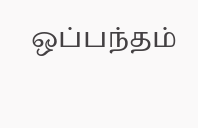ஒப்பந்தம்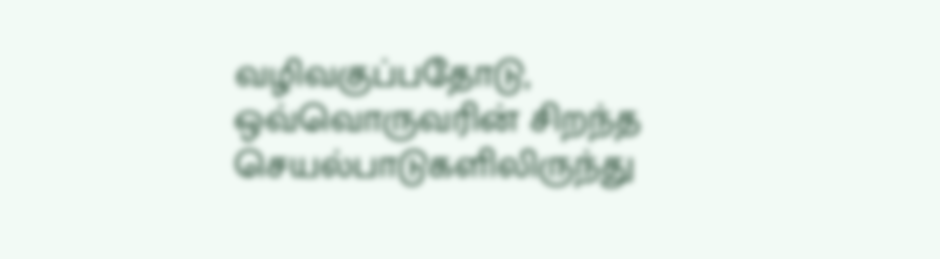வழிவகுப்பதோடு, ஒவ்வொருவரின் சிறந்த செயல்பாடுகளிலிருந்து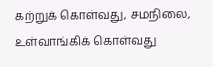கற்றுக் கொள்வது, சமநிலை, உள்வாங்கிக் கொள்வது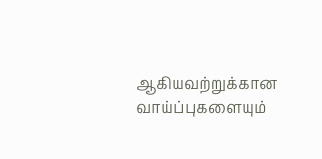ஆகியவற்றுக்கான வாய்ப்புகளையும்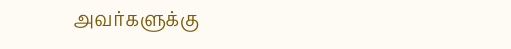அவர்களுக்கு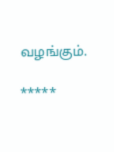வழங்கும்.

*****